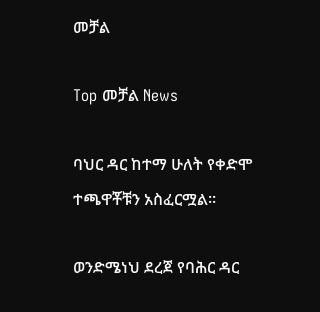መቻል

Top መቻል News

ባህር ዳር ከተማ ሁለት የቀድሞ ተጫዋቾቹን አስፈርሟል።

ወንድሜነህ ደረጀ የባሕር ዳር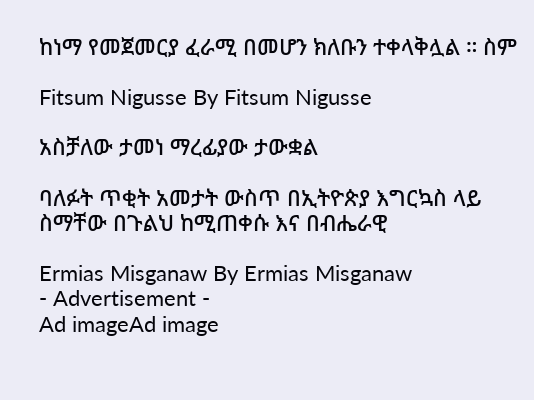ከነማ የመጀመርያ ፈራሚ በመሆን ክለቡን ተቀላቅሏል ። ስም

Fitsum Nigusse By Fitsum Nigusse

አስቻለው ታመነ ማረፊያው ታውቋል

ባለፉት ጥቂት አመታት ውስጥ በኢትዮጵያ እግርኳስ ላይ ስማቸው በጉልህ ከሚጠቀሱ እና በብሔራዊ

Ermias Misganaw By Ermias Misganaw
- Advertisement -
Ad imageAd image